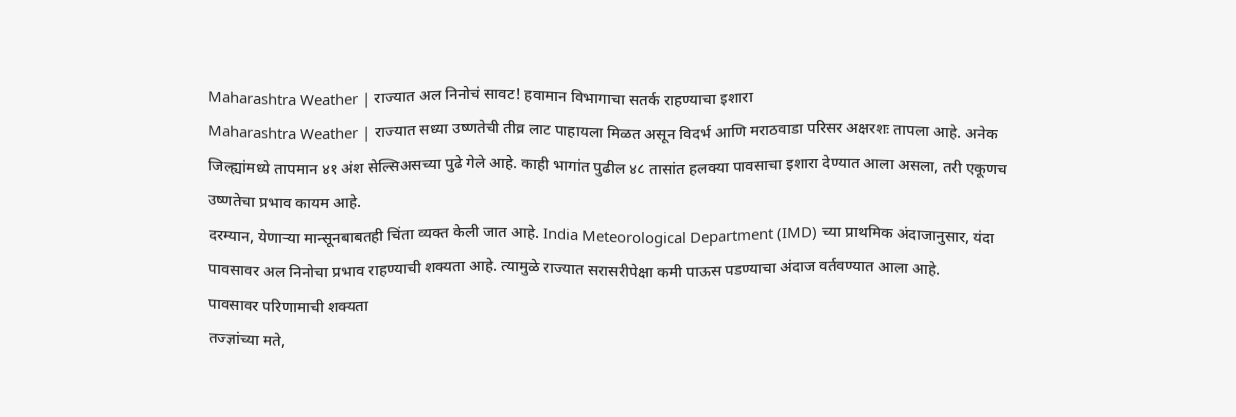Maharashtra Weather | राज्यात अल निनोचं सावट! हवामान विभागाचा सतर्क राहण्याचा इशारा
Maharashtra Weather | राज्यात सध्या उष्णतेची तीव्र लाट पाहायला मिळत असून विदर्भ आणि मराठवाडा परिसर अक्षरशः तापला आहे. अनेक जिल्ह्यांमध्ये तापमान ४१ अंश सेल्सिअसच्या पुढे गेले आहे. काही भागांत पुढील ४८ तासांत हलक्या पावसाचा इशारा देण्यात आला असला, तरी एकूणच उष्णतेचा प्रभाव कायम आहे.
दरम्यान, येणाऱ्या मान्सूनबाबतही चिंता व्यक्त केली जात आहे. India Meteorological Department (IMD) च्या प्राथमिक अंदाजानुसार, यंदा पावसावर अल निनोचा प्रभाव राहण्याची शक्यता आहे. त्यामुळे राज्यात सरासरीपेक्षा कमी पाऊस पडण्याचा अंदाज वर्तवण्यात आला आहे.
पावसावर परिणामाची शक्यता
तज्ज्ञांच्या मते,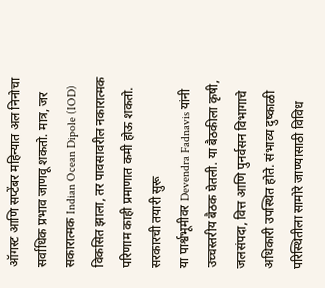ऑगस्ट आणि सप्टेंबर महिन्यात अल निनोचा सर्वाधिक प्रभाव जाणवू शकतो. मात्र, जर सकारात्मक Indian Ocean Dipole (IOD) विकसित झाला, तर पावसावरील नकारात्मक परिणाम काही प्रमाणात कमी होऊ शकतो.
सरकारची तयारी सुरू
या पार्श्वभूमीवर Devendra Fadnavis यांनी उच्चस्तरीय बैठक घेतली. या बैठकीला कृषी, जलसंपदा, वित्त आणि पुनर्वसन विभागाचे अधिकारी उपस्थित होते. संभाव्य दुष्काळी परिस्थितीला सामोरे जाण्यासाठी विविध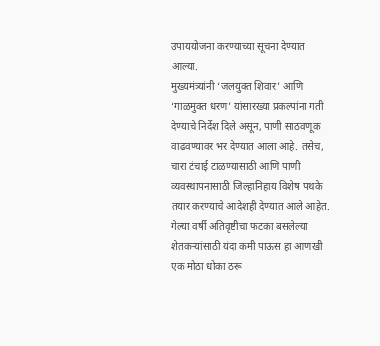उपाययोजना करण्याच्या सूचना देण्यात आल्या.
मुख्यमंत्र्यांनी ‘जलयुक्त शिवार’ आणि ‘गाळमुक्त धरण’ यांसारख्या प्रकल्पांना गती देण्याचे निर्देश दिले असून, पाणी साठवणूक वाढवण्यावर भर देण्यात आला आहे. तसेच, चारा टंचाई टाळण्यासाठी आणि पाणी व्यवस्थापनासाठी जिल्हानिहाय विशेष पथके तयार करण्याचे आदेशही देण्यात आले आहेत.
गेल्या वर्षी अतिवृष्टीचा फटका बसलेल्या शेतकऱ्यांसाठी यंदा कमी पाऊस हा आणखी एक मोठा धोका ठरू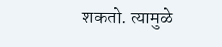शकतो. त्यामुळे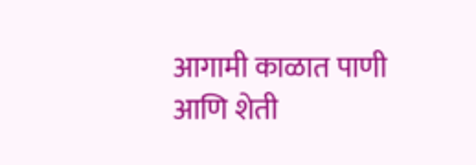आगामी काळात पाणी आणि शेती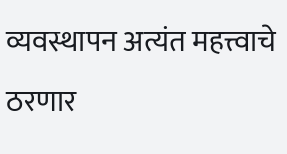व्यवस्थापन अत्यंत महत्त्वाचे ठरणार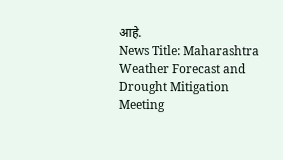आहे.
News Title: Maharashtra Weather Forecast and Drought Mitigation Meeting